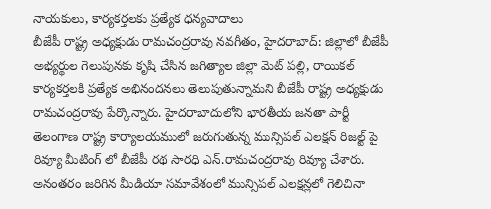నాయకులు, కార్యకర్తలకు ప్రత్యేక ధన్యవాదాలు
బీజేపీ రాష్ట్ర అధ్యక్షుడు రామచంద్రరావు నవగీతం, హైదరాబాద్: జిల్లాలో బీజేపీ అభ్యర్థుల గెలుపునకు కృషి చేసిన జగిత్యాల జిల్లా మెట్ పల్లి, రాయికల్ కార్యకర్తలకి ప్రత్యేక అభినందనలు తెలుపుతున్నామని బీజేపీ రాష్ట్ర అధ్యక్షుడు రామచంద్రరావు పేర్కొన్నారు. హైదరాబాదులోని భారతీయ జనతా పార్టీ తెలంగాణ రాష్ట్ర కార్యాలయములో జరుగుతున్న మున్సిపల్ ఎలక్షన్ రిజల్ట్ పై రివ్యూ మీటింగ్ లో బీజేపీ రథ సారధి ఎన్.రామచంద్రరావు రివ్యూ చేశారు. అనంతరం జరిగిన మీడియా సమావేశంలో మున్సిపల్ ఎలక్షన్లలో గెలిచినా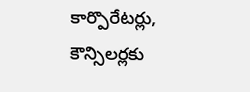కార్పొరేటర్లు, కౌన్సిలర్లకు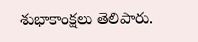శుభాకాంక్షలు తెలిపారు.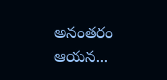అనంతరం ఆయన...